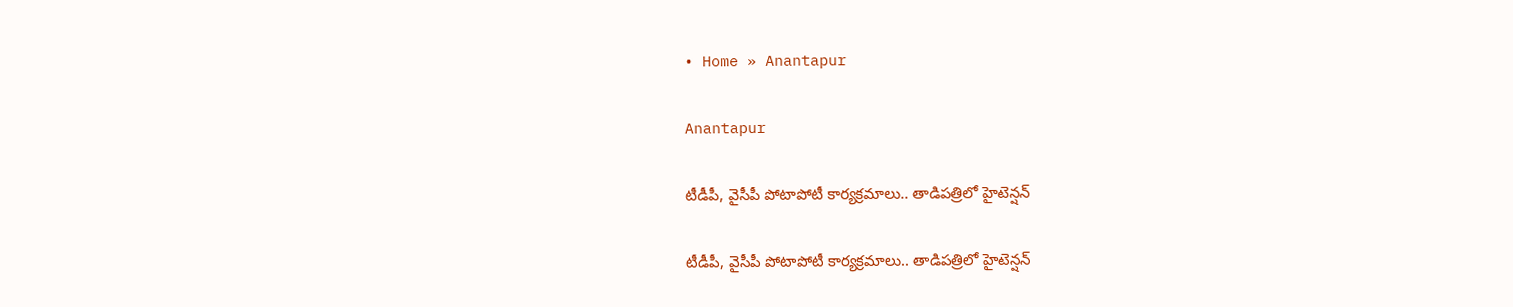• Home » Anantapur

Anantapur

టీడీపీ, వైసీపీ పోటాపోటీ కార్యక్రమాలు.. తాడిపత్రిలో హైటెన్షన్

టీడీపీ, వైసీపీ పోటాపోటీ కార్యక్రమాలు.. తాడిపత్రిలో హైటెన్షన్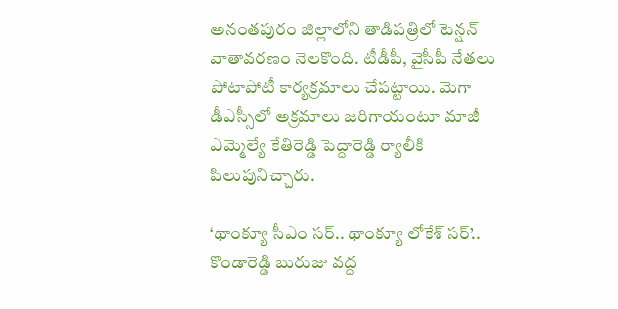అనంతపురం జిల్లాలోని తాడిపత్రిలో టెన్షన్ వాతావరణం నెలకొంది. టీడీపీ, వైసీపీ నేతలు పోటాపోటీ కార్యక్రమాలు చేపట్టాయి. మెగా డీఎస్సీలో అక్రమాలు జరిగాయంటూ మాజీ ఎమ్మెల్యే కేతిరెడ్డి పెద్దారెడ్డి ర్యాలీకి పిలుపునిచ్చారు.

‘థాంక్యూ సీఎం సర్.. థాంక్యూ లోకేశ్ సర్’.. కొండారెడ్డి బురుజు వద్ద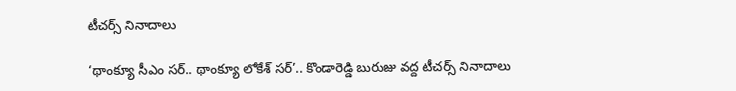టీచర్స్ నినాదాలు

‘థాంక్యూ సీఎం సర్.. థాంక్యూ లోకేశ్ సర్’.. కొండారెడ్డి బురుజు వద్ద టీచర్స్ నినాదాలు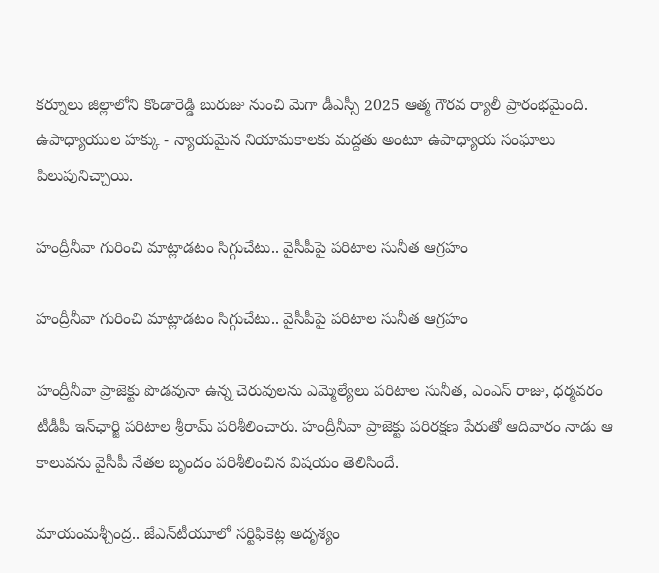కర్నూలు జిల్లాలోని కొండారెడ్డి బురుజు నుంచి మెగా డీఎస్సీ 2025 ఆత్మ గౌరవ ర్యాలీ ప్రారంభమైంది. ఉపాధ్యాయుల హక్కు - న్యాయమైన నియామకాలకు మద్దతు అంటూ ఉపాధ్యాయ సంఘాలు పిలుపునిచ్చాయి.

హంద్రీనీవా గురించి మాట్లాడటం సిగ్గుచేటు.. వైసీపీపై పరిటాల సునీత ఆగ్రహం

హంద్రీనీవా గురించి మాట్లాడటం సిగ్గుచేటు.. వైసీపీపై పరిటాల సునీత ఆగ్రహం

హంద్రీనీవా ప్రాజెక్టు పొడవునా ఉన్న చెరువులను ఎమ్మెల్యేలు పరిటాల సునీత, ఎంఎస్ రాజు, ధర్మవరం టీడీపీ ఇన్‌ఛార్జి పరిటాల శ్రీరామ్ పరిశీలించారు. హంద్రీనీవా ప్రాజెక్టు పరిరక్షణ పేరుతో ఆదివారం నాడు ఆ కాలువను వైసీపీ నేతల బృందం పరిశీలించిన విషయం తెలిసిందే.

మాయంమశ్చీంద్ర.. జేఎన్‌టీయూలో సర్టిఫికెట్ల అదృశ్యం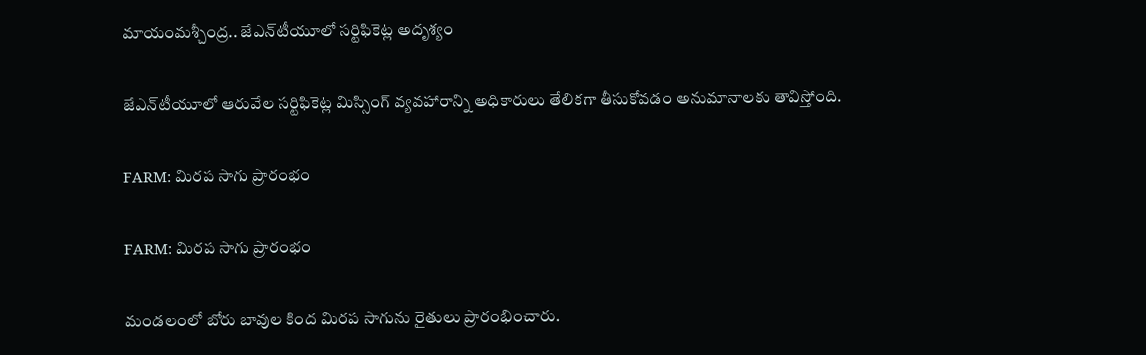మాయంమశ్చీంద్ర.. జేఎన్‌టీయూలో సర్టిఫికెట్ల అదృశ్యం

జేఎన్‌టీయూలో ఆరువేల సర్టిఫికెట్ల మిస్సింగ్‌ వ్యవహారాన్ని అధికారులు తేలికగా తీసుకోవడం అనుమానాలకు తావిస్తోంది.

FARM: మిరప సాగు ప్రారంభం

FARM: మిరప సాగు ప్రారంభం

మండలంలో బోరు బావుల కింద మిరప సాగును రైతులు ప్రారంభించారు.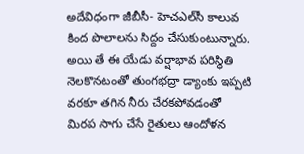అదేవిధంగా జీబీసీ- హెచఎల్‌సీ కాలువ కింద పొలాలను సిద్దం చేసుకుంటున్నారు. అయి తే ఈ యేడు వర్షాభావ పరిస్థితి నెలకొనటంతో తుంగభద్రా డ్యాంకు ఇప్పటి వరకూ తగిన నీరు చేరకపోవడంతో మిరప సాగు చేసే రైతులు ఆందోళన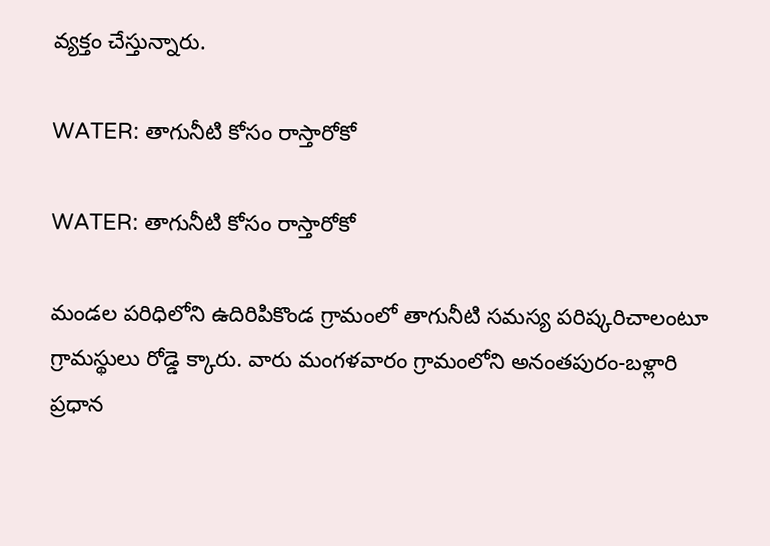వ్యక్తం చేస్తున్నారు.

WATER: తాగునీటి కోసం రాస్తారోకో

WATER: తాగునీటి కోసం రాస్తారోకో

మండల పరిధిలోని ఉదిరిపికొండ గ్రామంలో తాగునీటి సమస్య పరిష్కరిచాలంటూ గ్రామస్థులు రోడ్డె క్కారు. వారు మంగళవారం గ్రామంలోని అనంతపురం-బళ్లారి ప్రధాన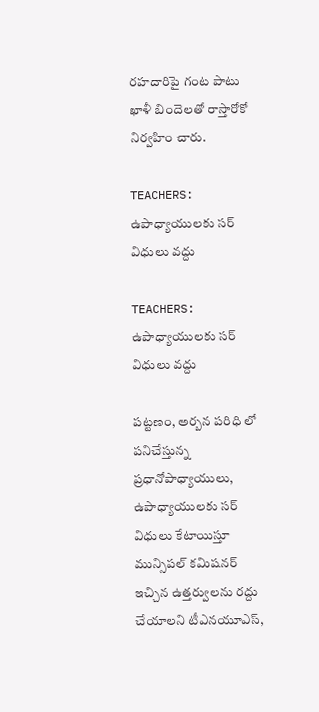రహదారిపై గంట పాటు ఖాళీ బిందెలతో రాస్తారోకో నిర్వహిం చారు.

TEACHERS: ఉపాధ్యాయులకు సర్‌ విధులు వద్దు

TEACHERS: ఉపాధ్యాయులకు సర్‌ విధులు వద్దు

పట్టణం, అర్బన పరిధి లో పనిచేస్తున్న ప్రధానోపాధ్యాయులు, ఉపాధ్యాయులకు సర్‌ విధులు కేటాయిస్తూ మున్సిపల్‌ కమిషనర్‌ ఇచ్చిన ఉత్తర్వులను రద్దు చేయాలని టీఎనయూఎస్‌,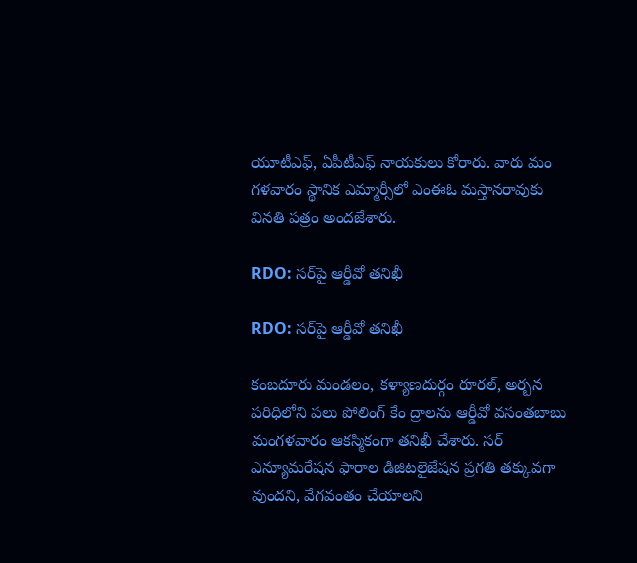యూటీఎఫ్‌, ఏపీటీఎఫ్‌ నాయకులు కోరారు. వారు మం గళవారం స్థానిక ఎమ్మార్సీలో ఎంఈఓ మస్తానరావుకు వినతి పత్రం అందజేశారు.

RDO: సర్‌పై ఆర్డీవో తనిఖీ

RDO: సర్‌పై ఆర్డీవో తనిఖీ

కంబదూరు మండలం, కళ్యాణదుర్గం రూరల్‌, అర్బన పరిధిలోని పలు పోలింగ్‌ కేం ద్రాలను ఆర్డీవో వసంతబాబు మంగళవారం ఆకస్మికంగా తనిఖీ చేశారు. సర్‌ ఎన్యూమరేషన ఫారాల డిజిటలైజేషన ప్రగతి తక్కువగా వుందని, వేగవంతం చేయాలని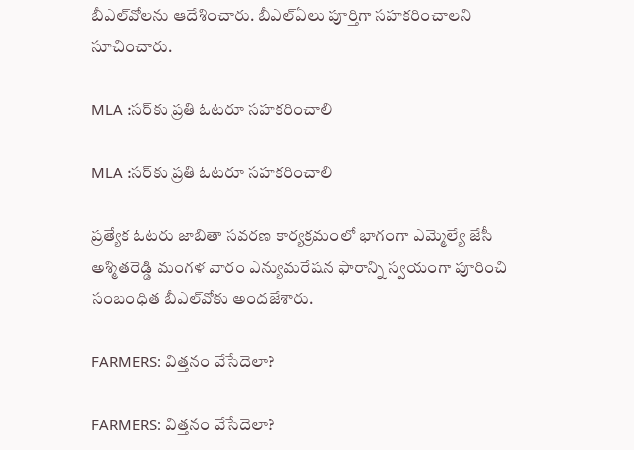బీఎల్‌వోలను ఆదేశించారు. బీఎల్‌ఏలు పూర్తిగా సహకరించాలని సూచించారు.

MLA :సర్‌కు ప్రతి ఓటరూ సహకరించాలి

MLA :సర్‌కు ప్రతి ఓటరూ సహకరించాలి

ప్రత్యేక ఓటరు జాబితా సవరణ కార్యక్రమంలో భాగంగా ఎమ్మెల్యే జేసీ అశ్మితరెడ్డి మంగళ వారం ఎన్యుమరేషన ఫారాన్ని స్వయంగా పూరించి సంబంధిత బీఎల్‌వోకు అందజేశారు.

FARMERS: విత్తనం వేసేదెలా?

FARMERS: విత్తనం వేసేదెలా?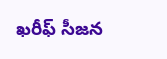ఖరీఫ్‌ సీజన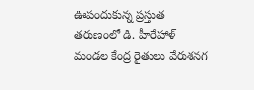ఊపందుకున్న ప్రస్తుత తరుణంలో డి. హీరేహాళ్‌ మండల కేంద్ర రైతులు వేరుశనగ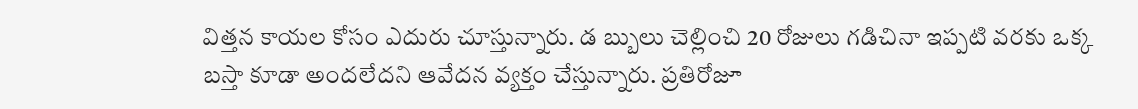విత్తన కాయల కోసం ఎదురు చూస్తున్నారు. డ బ్బులు చెల్లించి 20 రోజులు గడిచినా ఇప్పటి వరకు ఒక్క బస్తా కూడా అందలేదని ఆవేదన వ్యక్తం చేస్తున్నారు. ప్రతిరోజూ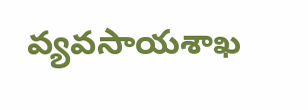వ్యవసాయశాఖ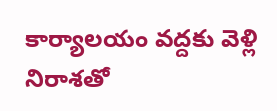కార్యాలయం వద్దకు వెళ్లి నిరాశతో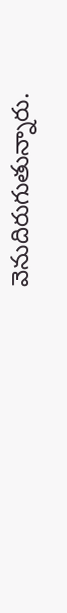వెనుదిరుగుతున్నారు.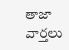తాజా వార్తలు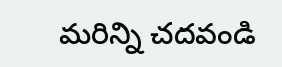మరిన్ని చదవండి